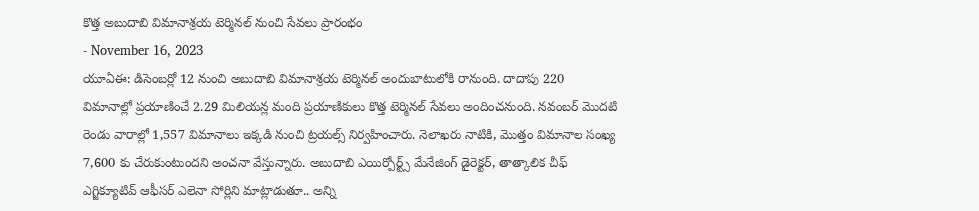కొత్త అబుదాబి విమానాశ్రయ టెర్మినల్ నుంచి సేవలు ప్రారంభం
- November 16, 2023
యూఏఈ: డిసెంబర్లో 12 నుంచి అబుదాబి విమానాశ్రయ టెర్మినల్ అందుబాటులోకి రానుంది. దాదాపు 220 విమానాల్లో ప్రయాణించే 2.29 మిలియన్ల మంది ప్రయాణికులు కొత్త టెర్మినల్ సేవలు అందించనుంది. నవంబర్ మొదటి రెండు వారాల్లో 1,557 విమానాలు ఇక్కడి నుంచి ట్రయల్స్ నిర్వహించారు. నెలాఖరు నాటికి, మొత్తం విమానాల సంఖ్య 7,600 కు చేరుకుంటుందని అంచనా వేస్తున్నారు. అబుదాబి ఎయిర్పోర్ట్స్ మేనేజింగ్ డైరెక్టర్, తాత్కాలిక చీఫ్ ఎగ్జిక్యూటివ్ ఆఫీసర్ ఎలెనా సోర్లిని మాట్లాడుతూ.. అన్ని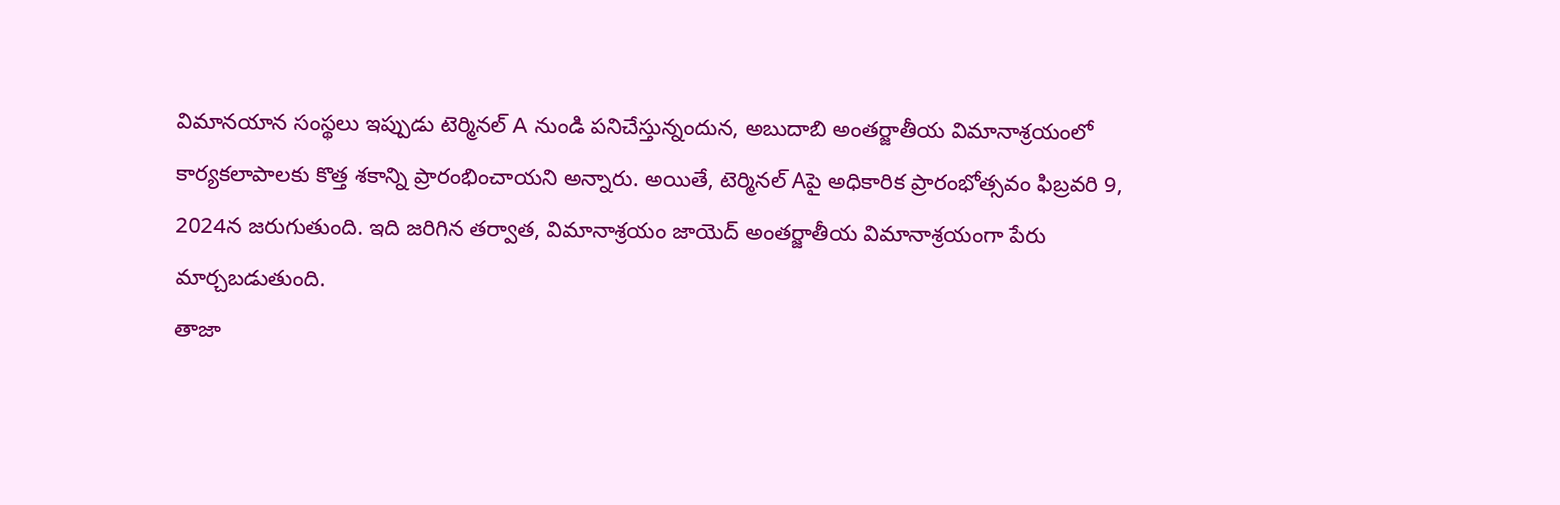విమానయాన సంస్థలు ఇప్పుడు టెర్మినల్ A నుండి పనిచేస్తున్నందున, అబుదాబి అంతర్జాతీయ విమానాశ్రయంలో కార్యకలాపాలకు కొత్త శకాన్ని ప్రారంభించాయని అన్నారు. అయితే, టెర్మినల్ Aపై అధికారిక ప్రారంభోత్సవం ఫిబ్రవరి 9, 2024న జరుగుతుంది. ఇది జరిగిన తర్వాత, విమానాశ్రయం జాయెద్ అంతర్జాతీయ విమానాశ్రయంగా పేరు మార్చబడుతుంది.
తాజా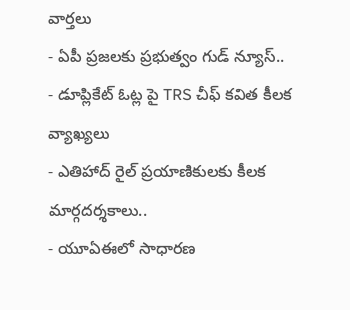వార్తలు
- ఏపీ ప్రజలకు ప్రభుత్వం గుడ్ న్యూస్..
- డూప్లికేట్ ఓట్ల పై TRS చీఫ్ కవిత కీలక వ్యాఖ్యలు
- ఎతిహాద్ రైల్ ప్రయాణికులకు కీలక మార్గదర్శకాలు..
- యూఏఈలో సాధారణ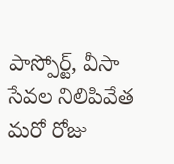పాస్పోర్ట్, వీసా సేవల నిలిపివేత మరో రోజు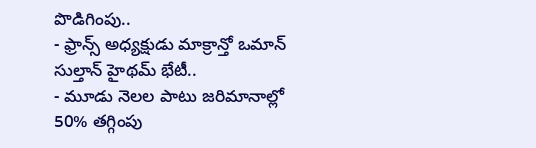పొడిగింపు..
- ఫ్రాన్స్ అధ్యక్షుడు మాక్రాన్తో ఒమాన్ సుల్తాన్ హైథమ్ భేటీ..
- మూడు నెలల పాటు జరిమానాల్లో 50% తగ్గింపు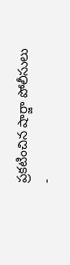ప్రకటించిన షార్జా పోలీసులు
-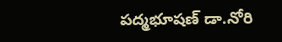పద్మభూషణ్ డా.నోరి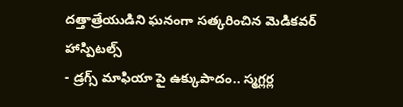దత్తాత్రేయుడిని ఘనంగా సత్కరించిన మెడికవర్ హాస్పిటల్స్
- డ్రగ్స్ మాఫియా పై ఉక్కుపాదం.. స్మగ్లర్ల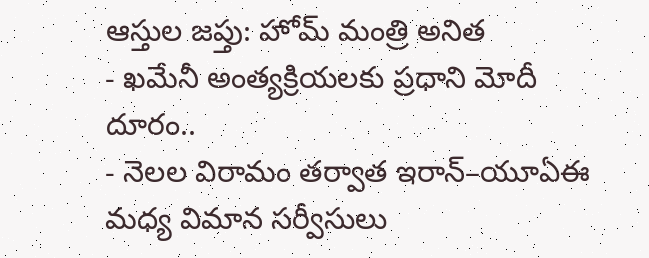ఆస్తుల జప్తు: హోమ్ మంత్రి అనిత
- ఖమేనీ అంత్యక్రియలకు ప్రధాని మోదీ దూరం..
- నెలల విరామం తర్వాత ఇరాన్–యూఏఈ మధ్య విమాన సర్వీసులు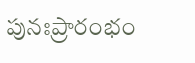పునఃప్రారంభం